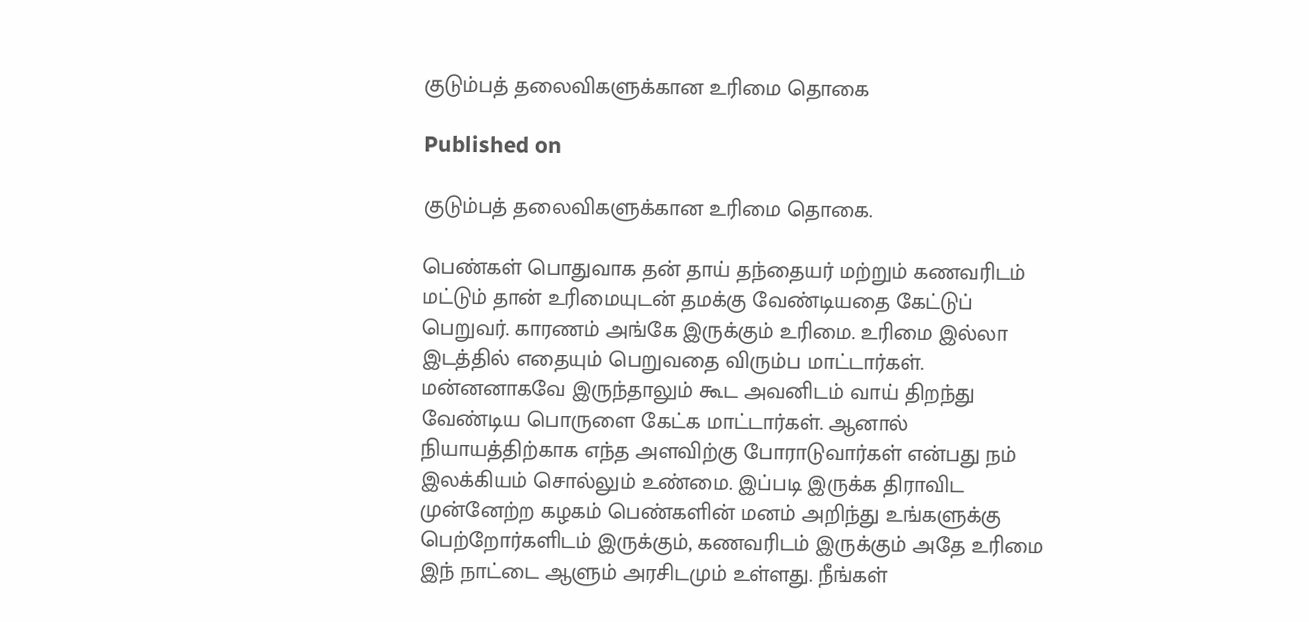குடும்பத் தலைவிகளுக்கான உரிமை தொகை

Published on

குடும்பத் தலைவிகளுக்கான உரிமை தொகை.

பெண்கள் பொதுவாக தன் தாய் தந்தையர் மற்றும் கணவரிடம் மட்டும் தான் உரிமையுடன் தமக்கு வேண்டியதை கேட்டுப் பெறுவர். காரணம் அங்கே இருக்கும் உரிமை. உரிமை இல்லா இடத்தில் எதையும் பெறுவதை விரும்ப மாட்டார்கள். மன்னனாகவே இருந்தாலும் கூட அவனிடம் வாய் திறந்து வேண்டிய பொருளை கேட்க மாட்டார்கள். ஆனால் நியாயத்திற்காக எந்த அளவிற்கு போராடுவார்கள் என்பது நம் இலக்கியம் சொல்லும் உண்மை. இப்படி இருக்க திராவிட முன்னேற்ற கழகம் பெண்களின் மனம் அறிந்து உங்களுக்கு பெற்றோர்களிடம் இருக்கும், கணவரிடம் இருக்கும் அதே உரிமை இந் நாட்டை ஆளும் அரசிடமும் உள்ளது. நீங்கள்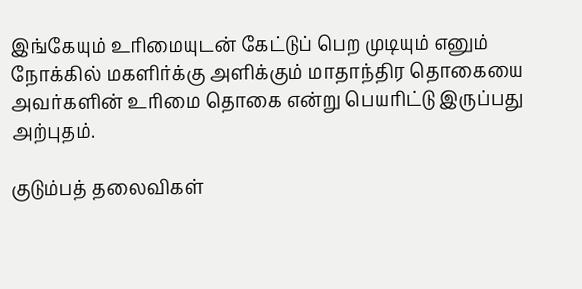இங்கேயும் உரிமையுடன் கேட்டுப் பெற முடியும் எனும் நோக்கில் மகளிர்க்கு அளிக்கும் மாதாந்திர தொகையை அவர்களின் உரிமை தொகை என்று பெயரிட்டு இருப்பது அற்புதம்.

குடும்பத் தலைவிகள்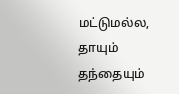மட்டுமல்ல, தாயும் தந்தையும்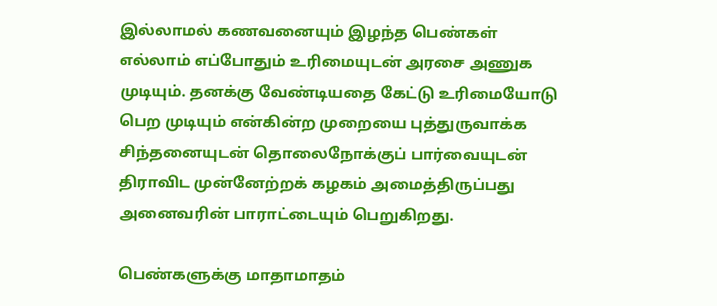இல்லாமல் கணவனையும் இழந்த பெண்கள் எல்லாம் எப்போதும் உரிமையுடன் அரசை அணுக முடியும். தனக்கு வேண்டியதை கேட்டு உரிமையோடு பெற முடியும் என்கின்ற முறையை புத்துருவாக்க சிந்தனையுடன் தொலைநோக்குப் பார்வையுடன் திராவிட முன்னேற்றக் கழகம் அமைத்திருப்பது அனைவரின் பாராட்டையும் பெறுகிறது.

பெண்களுக்கு மாதாமாதம்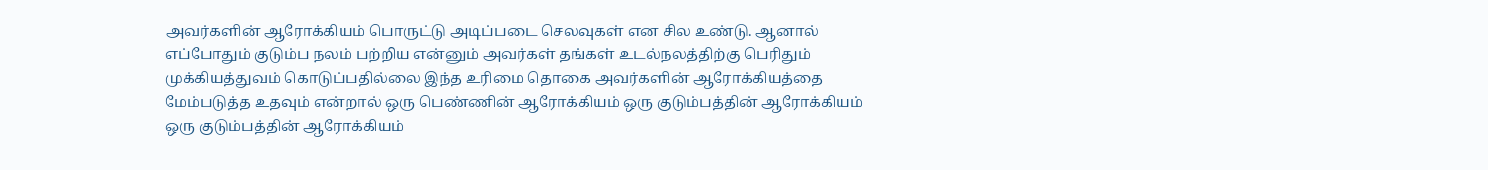அவர்களின் ஆரோக்கியம் பொருட்டு அடிப்படை செலவுகள் என சில உண்டு. ஆனால் எப்போதும் குடும்ப நலம் பற்றிய என்னும் அவர்கள் தங்கள் உடல்நலத்திற்கு பெரிதும் முக்கியத்துவம் கொடுப்பதில்லை இந்த உரிமை தொகை அவர்களின் ஆரோக்கியத்தை மேம்படுத்த உதவும் என்றால் ஒரு பெண்ணின் ஆரோக்கியம் ஒரு குடும்பத்தின் ஆரோக்கியம் ஒரு குடும்பத்தின் ஆரோக்கியம்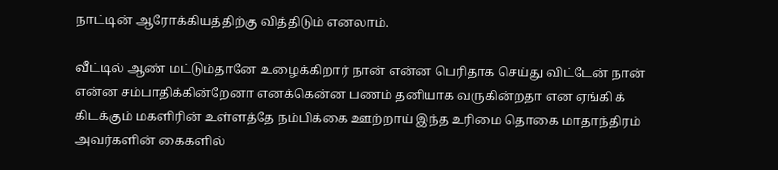நாட்டின் ஆரோக்கியத்திற்கு வித்திடும் எனலாம்.

வீட்டில் ஆண் மட்டும்தானே உழைக்கிறார் நான் என்ன பெரிதாக செய்து விட்டேன் நான் என்ன சம்பாதிக்கின்றேனா எனக்கென்ன பணம் தனியாக வருகின்றதா என ஏங்கி க் கிடக்கும் மகளிரின் உள்ளத்தே நம்பிக்கை ஊற்றாய் இந்த உரிமை தொகை மாதாந்திரம் அவர்களின் கைகளில்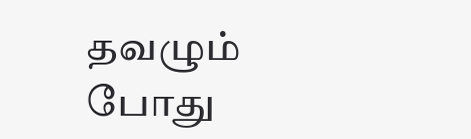தவழும் போது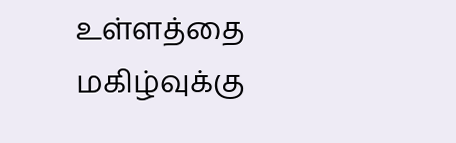உள்ளத்தை மகிழ்வுக்கு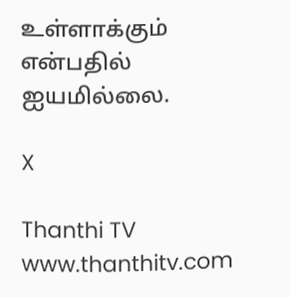உள்ளாக்கும் என்பதில் ஐயமில்லை.

X

Thanthi TV
www.thanthitv.com